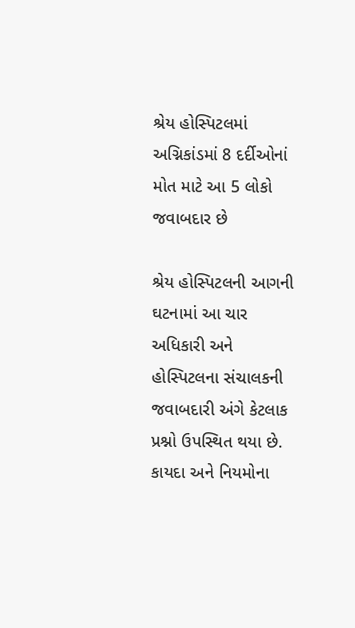શ્રેય હોસ્પિટલમાં અગ્નિકાંડમાં 8 દર્દીઓનાં મોત માટે આ 5 લોકો જવાબદાર છે

શ્રેય હોસ્પિટલની આગની ઘટનામાં આ ચાર અધિકારી અને હોસ્પિટલના સંચાલકની જવાબદારી અંગે કેટલાક પ્રશ્નો ઉપસ્થિત થયા છે. કાયદા અને નિયમોના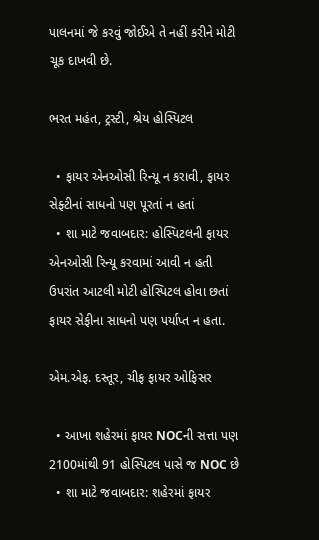પાલનમાં જે કરવું જોઈએ તે નહીં કરીને મોટી ચૂક દાખવી છે.

ભરત મહંત, ટ્રસ્ટી, શ્રેય હોસ્પિટલ

  • ફાયર એનઓસી રિન્યૂ ન કરાવી, ફાયર સેફ્ટીનાં સાધનો પણ પૂરતાં ન હતાં
  • શા માટે જવાબદાર: હોસ્પિટલની ફાયર એનઓસી રિન્યૂ કરવામાં આવી ન હતી ઉપરાંત આટલી મોટી હોસ્પિટલ હોવા છતાં ફાયર સેફીના સાધનો પણ પર્યાપ્ત ન હતા.

એમ.એફ. દસ્તૂર, ચીફ ફાયર ઓફિસર

  • આખા શહેરમાં ફાયર NOCની સત્તા પણ 2100માંથી 91 હોસ્પિટલ પાસે જ NOC છે
  • શા માટે જવાબદાર: શહેરમાં ફાયર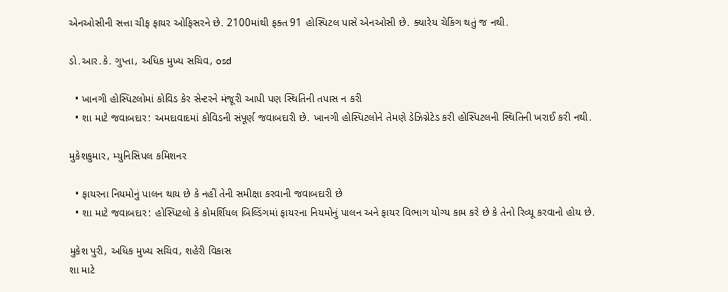એનઓસીની સત્તા ચીફ ફાયર ઓફિસરને છે. 2100માંથી ફક્ત 91 હોસ્પિટલ પાસે એનઓસી છે. ક્યારેય ચેકિંગ થતું જ નથી.

ડો.આર.કે. ગુપ્તા, અધિક મુખ્ય સચિવ, osd

  • ખાનગી હોસ્પિટલોમાં કોવિડ કેર સેન્ટરને મંજૂરી આપી પણ સ્થિતિની તપાસ ન કરી
  • શા માટે જવાબદાર: અમદાવાદમાં કોવિડની સંપૂર્ણ જવાબદારી છે. ખાનગી હોસ્પિટલોને તેમણે ડેઝિગ્નેટેડ કરી હોસ્પિટલની સ્થિતિની ખરાઈ કરી નથી.

મુકેશકુમાર, મ્યુનિસિપલ કમિશનર

  • ફાયરના નિયમોનું પાલન થાય છે કે નહીં તેની સમીક્ષા કરવાની જવાબદારી છે
  • શા માટે જવાબદાર: હોસ્પિટલો કે કોમર્શિયલ બિલ્ડિંગમાં ફાયરના નિયમોનું પાલન અને ફાયર વિભાગ યોગ્ય કામ કરે છે કે તેનો રિવ્યૂ કરવાનો હોય છે.

મુકેશ પુરી, અધિક મુખ્ય સચિવ, શહેરી વિકાસ
શા માટે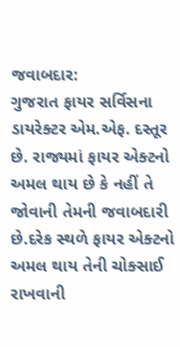જવાબદાર:
ગુજરાત ફાયર સર્વિસના ડાયરેક્ટર એમ.એફ. દસ્તૂર છે. રાજ્યમાં ફાયર એક્ટનો અમલ થાય છે કે નહીં તે જોવાની તેમની જવાબદારી છે.દરેક સ્થળે ફાયર એક્ટનો અમલ થાય તેની ચોક્સાઈ રાખવાની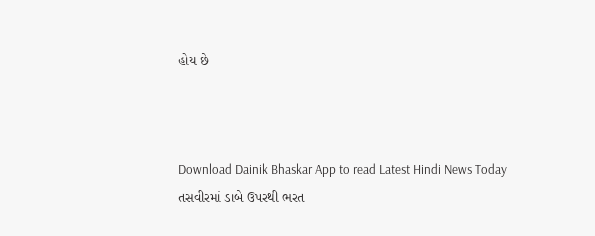હોય છે



Download Dainik Bhaskar App to read Latest Hindi News Today
તસવીરમાં ડાબે ઉપરથી ભરત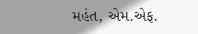મહંત, એમ.એફ.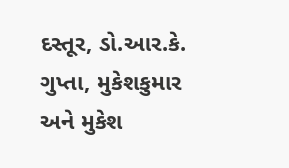દસ્તૂર, ડો.આર.કે. ગુપ્તા, મુકેશકુમાર અને મુકેશ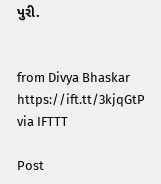પુરી.


from Divya Bhaskar https://ift.tt/3kjqGtP
via IFTTT

Post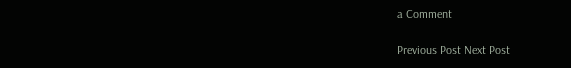a Comment

Previous Post Next Post